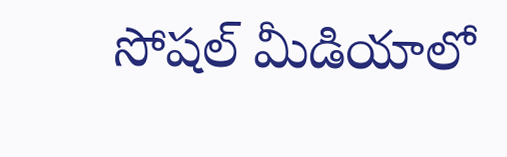సోషల్ మీడియాలో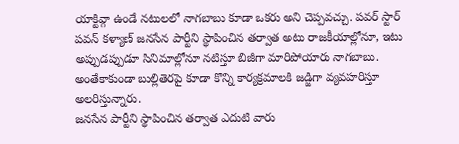యాక్టివ్గా ఉండే నటులలో నాగబాబు కూడా ఒకరు అని చెప్పవచ్చు. పవర్ స్టార్ పవన్ కళ్యాణ్ జనసేన పార్టీని స్థాపించిన తర్వాత అటు రాజకీయాల్లోనూ, ఇటు అప్పుడప్పుడూ సినిమాల్లోనూ నటిస్తూ బిజీగా మారిపోయారు నాగబాబు. అంతేకాకుండా బుల్లితెరపై కూడా కొన్ని కార్యక్రమాలకి జడ్జిగా వ్యవహరిస్తూ అలరిస్తున్నారు.
జనసేన పార్టీని స్థాపించిన తర్వాత ఎదుటి వారు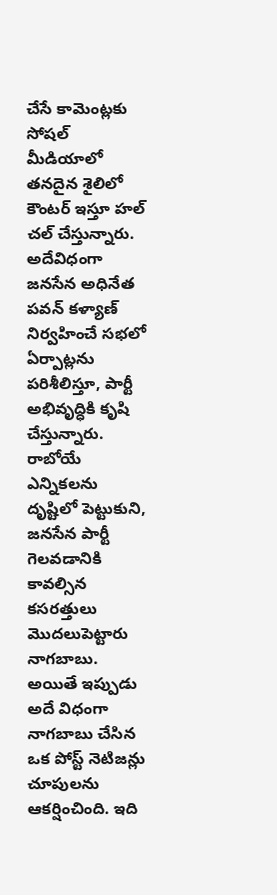చేసే కామెంట్లకు సోషల్ మీడియాలో తనదైన శైలిలో కౌంటర్ ఇస్తూ హల్ చల్ చేస్తున్నారు. అదేవిధంగా జనసేన అధినేత పవన్ కళ్యాణ్ నిర్వహించే సభలో ఏర్పాట్లను పరిశీలిస్తూ, పార్టీ అభివృద్ధికి కృషి చేస్తున్నారు. రాబోయే ఎన్నికలను దృష్టిలో పెట్టుకుని, జనసేన పార్టీ గెలవడానికి కావల్సిన కసరత్తులు మొదలుపెట్టారు నాగబాబు.
అయితే ఇప్పుడు అదే విధంగా నాగబాబు చేసిన ఒక పోస్ట్ నెటిజన్లు చూపులను ఆకర్షించింది. ఇది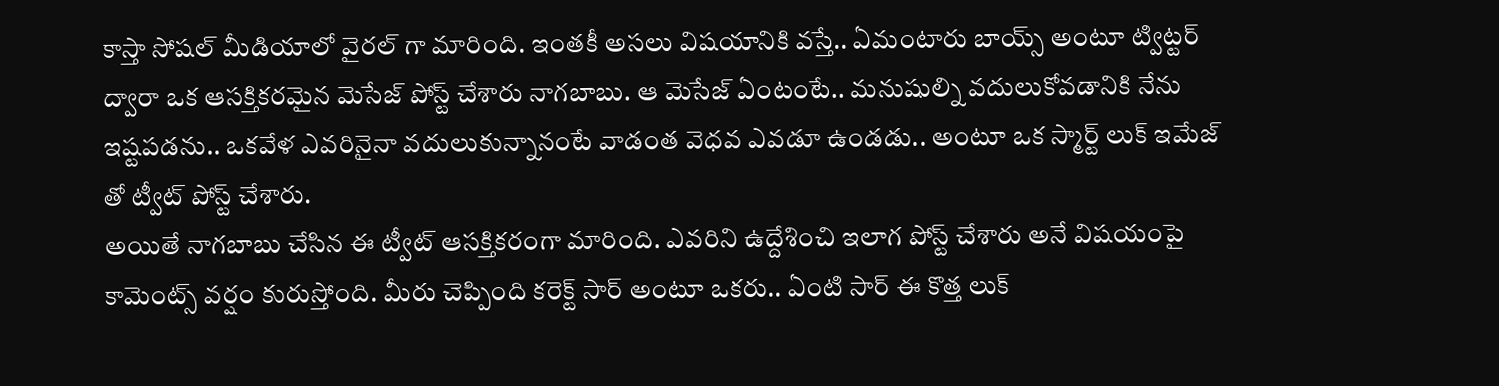కాస్తా సోషల్ మీడియాలో వైరల్ గా మారింది. ఇంతకీ అసలు విషయానికి వస్తే.. ఏమంటారు బాయ్స్ అంటూ ట్విట్టర్ ద్వారా ఒక ఆసక్తికరమైన మెసేజ్ పోస్ట్ చేశారు నాగబాబు. ఆ మెసేజ్ ఏంటంటే.. మనుషుల్ని వదులుకోవడానికి నేను ఇష్టపడను.. ఒకవేళ ఎవరినైనా వదులుకున్నానంటే వాడంత వెధవ ఎవడూ ఉండడు.. అంటూ ఒక స్మార్ట్ లుక్ ఇమేజ్ తో ట్వీట్ పోస్ట్ చేశారు.
అయితే నాగబాబు చేసిన ఈ ట్వీట్ ఆసక్తికరంగా మారింది. ఎవరిని ఉద్దేశించి ఇలాగ పోస్ట్ చేశారు అనే విషయంపై కామెంట్స్ వర్షం కురుస్తోంది. మీరు చెప్పింది కరెక్ట్ సార్ అంటూ ఒకరు.. ఏంటి సార్ ఈ కొత్త లుక్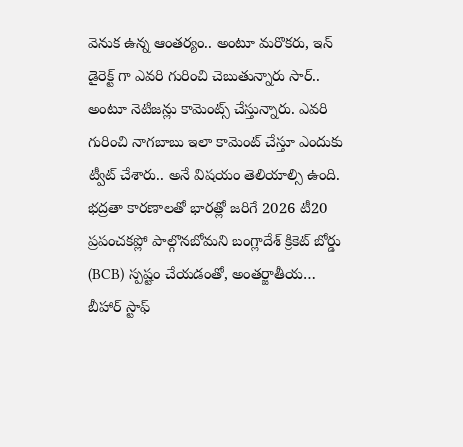వెనుక ఉన్న ఆంతర్యం.. అంటూ మరొకరు, ఇన్ డైరెక్ట్ గా ఎవరి గురించి చెబుతున్నారు సార్.. అంటూ నెటిజన్లు కామెంట్స్ చేస్తున్నారు. ఎవరి గురించి నాగబాబు ఇలా కామెంట్ చేస్తూ ఎందుకు ట్వీట్ చేశారు.. అనే విషయం తెలియాల్సి ఉంది.
భద్రతా కారణాలతో భారత్లో జరిగే 2026 టీ20 ప్రపంచకప్లో పాల్గొనబోమని బంగ్లాదేశ్ క్రికెట్ బోర్డు (BCB) స్పష్టం చేయడంతో, అంతర్జాతీయ…
బీహార్ స్టాఫ్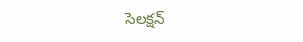సెలక్షన్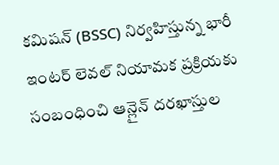కమిషన్ (BSSC) నిర్వహిస్తున్న భారీ ఇంటర్ లెవల్ నియామక ప్రక్రియకు సంబంధించి ఆన్లైన్ దరఖాస్తుల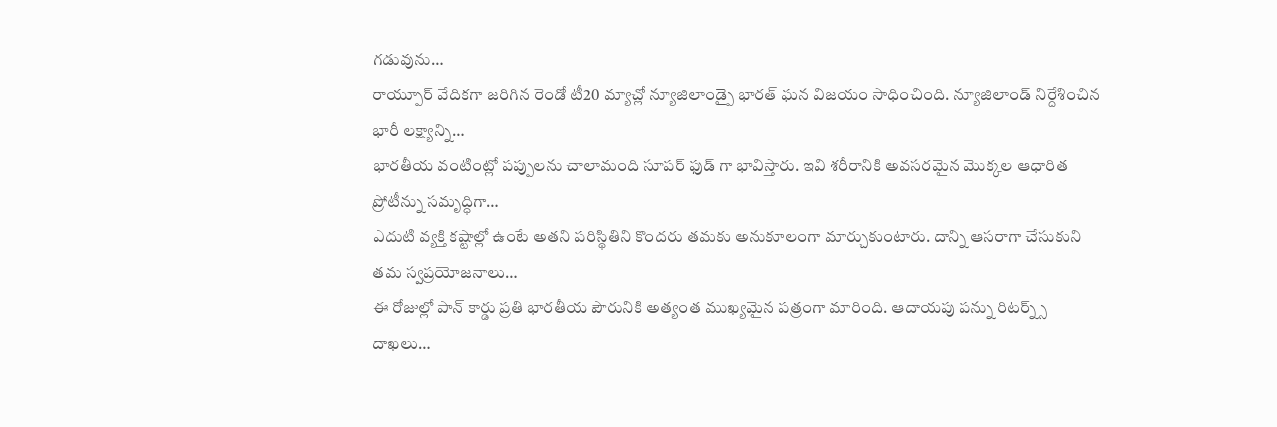గడువును…
రాయ్పూర్ వేదికగా జరిగిన రెండో టీ20 మ్యాచ్లో న్యూజిలాండ్పై భారత్ ఘన విజయం సాధించింది. న్యూజిలాండ్ నిర్దేశించిన భారీ లక్ష్యాన్ని…
భారతీయ వంటింట్లో పప్పులను చాలామంది సూపర్ ఫుడ్ గా భావిస్తారు. ఇవి శరీరానికి అవసరమైన మొక్కల ఆధారిత ప్రోటీన్ను సమృద్ధిగా…
ఎదుటి వ్యక్తి కష్టాల్లో ఉంటే అతని పరిస్థితిని కొందరు తమకు అనుకూలంగా మార్చుకుంటారు. దాన్ని ఆసరాగా చేసుకుని తమ స్వప్రయోజనాలు…
ఈ రోజుల్లో పాన్ కార్డు ప్రతి భారతీయ పౌరునికి అత్యంత ముఖ్యమైన పత్రంగా మారింది. ఆదాయపు పన్ను రిటర్న్స్ దాఖలు…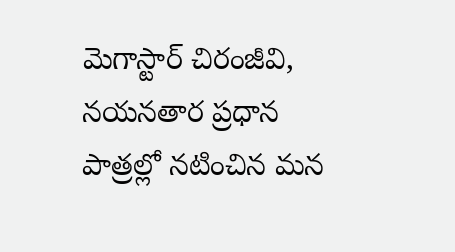మెగాస్టార్ చిరంజీవి, నయనతార ప్రధాన పాత్రల్లో నటించిన మన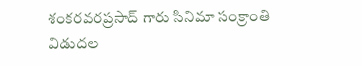శంకరవరప్రసాద్ గారు సినిమా సంక్రాంతి విడుదల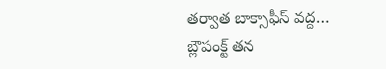తర్వాత బాక్సాఫీస్ వద్ద…
బ్లౌపంక్ట్ తన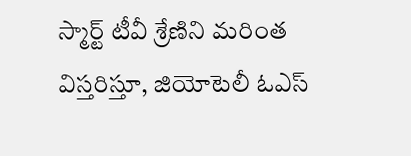స్మార్ట్ టీవీ శ్రేణిని మరింత విస్తరిస్తూ, జియోటెలీ ఓఎస్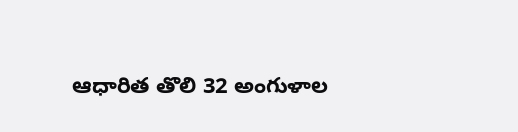ఆధారిత తొలి 32 అంగుళాల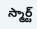స్మార్ట్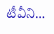టీవీని…